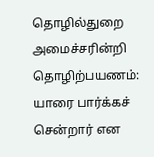தொழில்துறை அமைச்சரின்றி தொழிற்பயணம்: யாரை பார்க்கச் சென்றார் என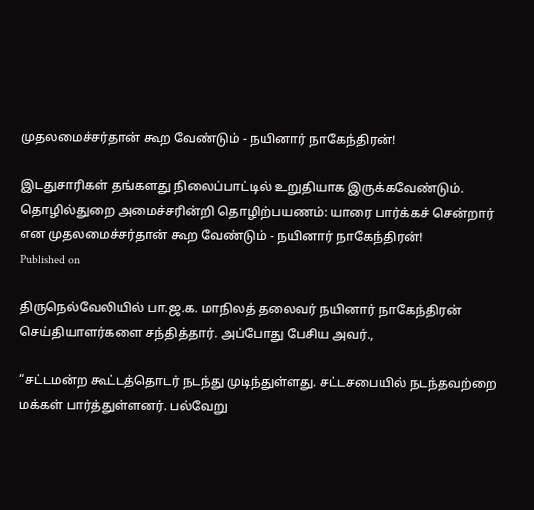முதலமைச்சர்தான் கூற வேண்டும் - நயினார் நாகேந்திரன்!

இடதுசாரிகள் தங்களது நிலைப்பாட்டில் உறுதியாக இருக்கவேண்டும்.
தொழில்துறை அமைச்சரின்றி தொழிற்பயணம்: யாரை பார்க்கச் சென்றார் என முதலமைச்சர்தான் கூற வேண்டும் - நயினார் நாகேந்திரன்!
Published on

திருநெல்வேலியில் பா.ஜ.க. மாநிலத் தலைவர் நயினார் நாகேந்திரன் செய்தியாளர்களை சந்தித்தார். அப்போது பேசிய அவர்.,

“சட்டமன்ற கூட்டத்தொடர் நடந்து முடிந்துள்ளது. சட்டசபையில் நடந்தவற்றை மக்கள் பார்த்துள்ளனர். பல்வேறு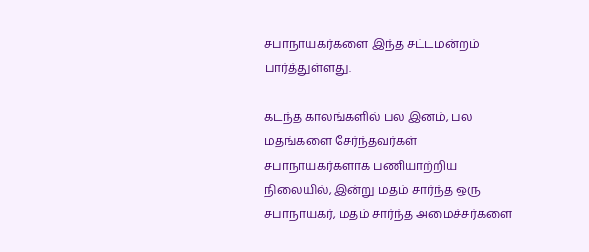சபாநாயகர்களை இந்த சட்டமன்றம் பார்த்துள்ளது.

கடந்த காலங்களில் பல இனம், பல மதங்களை சேர்ந்தவர்கள் சபாநாயகர்களாக பணியாற்றிய நிலையில், இன்று மதம் சார்ந்த ஒரு சபாநாயகர், மதம் சார்ந்த அமைச்சர்களை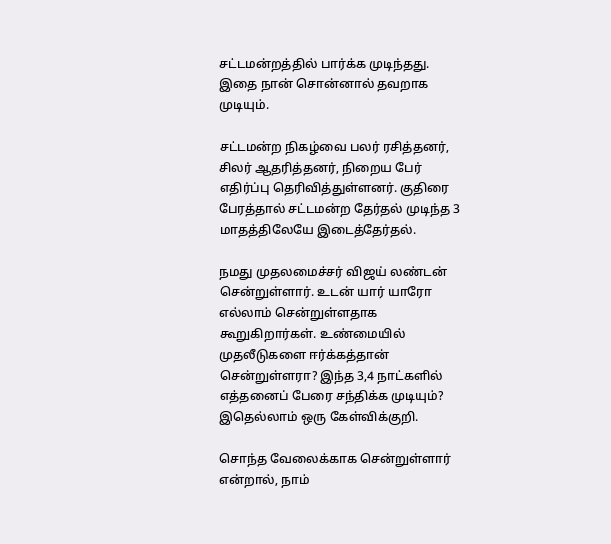சட்டமன்றத்தில் பார்க்க முடிந்தது. இதை நான் சொன்னால் தவறாக முடியும்.

சட்டமன்ற நிகழ்வை பலர் ரசித்தனர், சிலர் ஆதரித்தனர், நிறைய பேர் எதிர்ப்பு தெரிவித்துள்ளனர். குதிரை பேரத்தால் சட்டமன்ற தேர்தல் முடிந்த 3 மாதத்திலேயே இடைத்தேர்தல்.

நமது முதலமைச்சர் விஜய் லண்டன் சென்றுள்ளார். உடன் யார் யாரோ எல்லாம் சென்றுள்ளதாக கூறுகிறார்கள். உண்மையில் முதலீடுகளை ஈர்க்கத்தான் சென்றுள்ளரா? இந்த 3,4 நாட்களில் எத்தனைப் பேரை சந்திக்க முடியும்? இதெல்லாம் ஒரு கேள்விக்குறி.

சொந்த வேலைக்காக சென்றுள்ளார் என்றால், நாம்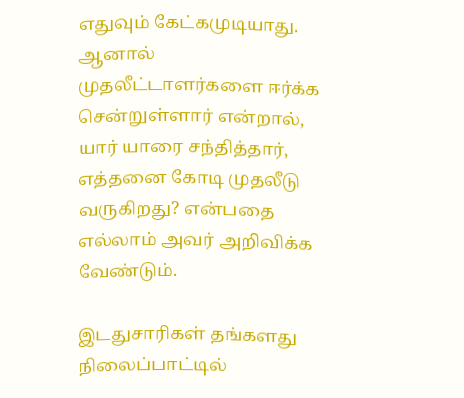எதுவும் கேட்கமுடியாது. ஆனால் முதலீட்டாளர்களை ஈர்க்க சென்றுள்ளார் என்றால், யார் யாரை சந்தித்தார், எத்தனை கோடி முதலீடு வருகிறது? என்பதை எல்லாம் அவர் அறிவிக்க வேண்டும்.

இடதுசாரிகள் தங்களது நிலைப்பாட்டில்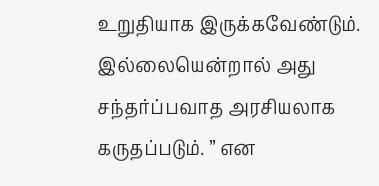உறுதியாக இருக்கவேண்டும். இல்லையென்றால் அது சந்தர்ப்பவாத அரசியலாக கருதப்படும். ” என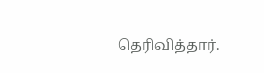தெரிவித்தார்.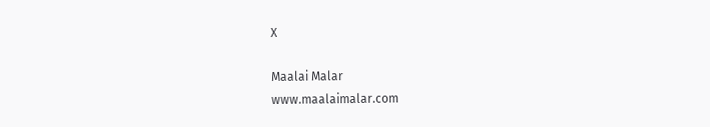X

Maalai Malar
www.maalaimalar.com